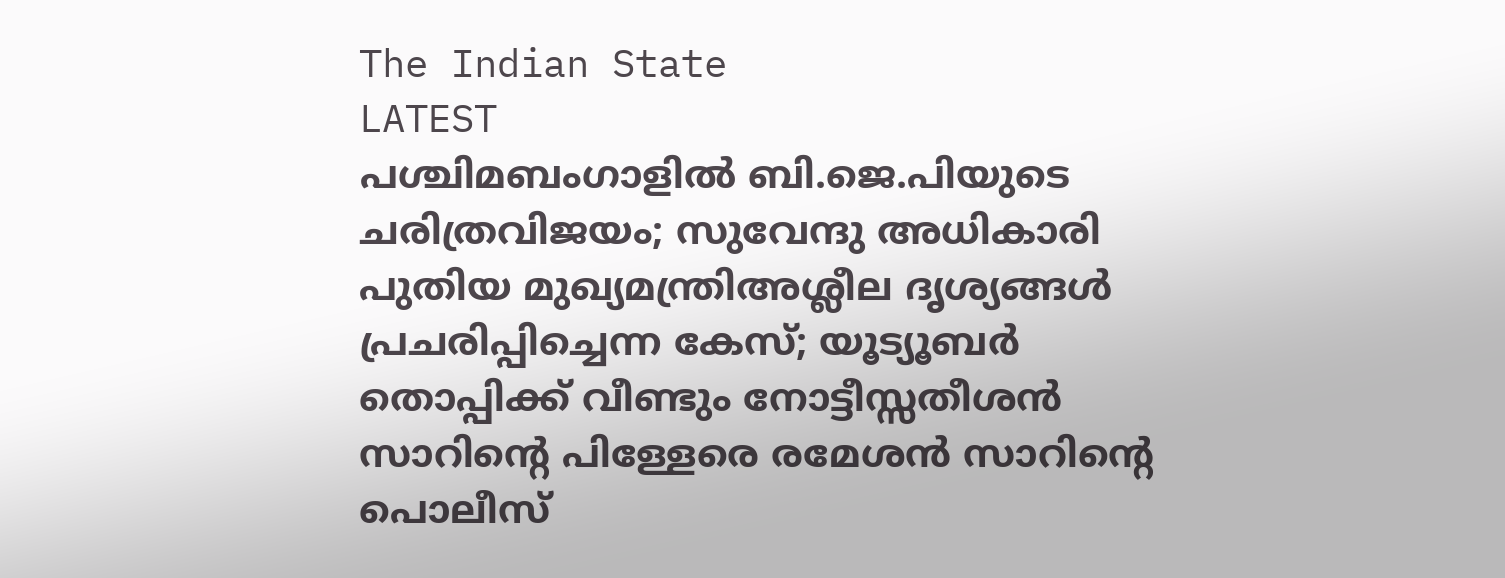The Indian State
LATEST
പശ്ചിമബംഗാളിൽ ബി.ജെ.പിയുടെ ചരിത്രവിജയം; സുവേന്ദു അധികാരി പുതിയ മുഖ്യമന്ത്രിഅശ്ലീല ദൃശ്യങ്ങള്‍ പ്രചരിപ്പിച്ചെന്ന കേസ്; യൂട്യൂബര്‍ തൊപ്പിക്ക് വീണ്ടും നോട്ടീസ്സതീശൻ സാറിന്റെ പിള്ളേരെ രമേശൻ സാറിന്റെ പൊലീസ്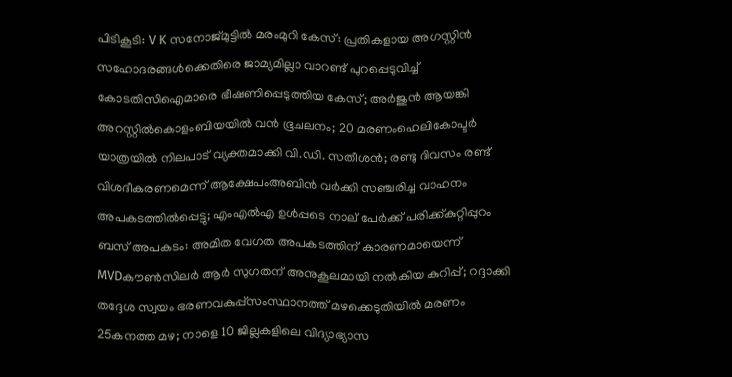പിടികൂടി: V K സനോജ്മുട്ടിൽ മരംമുറി കേസ്: പ്രതികളായ അഗസ്റ്റിൻ സഹോദരങ്ങൾക്കെതിരെ ജാമ്യമില്ലാ വാറണ്ട് പുറപ്പെടുവിച്ച് കോടതിസിഐമാരെ ഭീഷണിപ്പെടുത്തിയ കേസ്; അർജുൻ ആയങ്കി അറസ്റ്റിൽകൊളംബിയയിൽ വൻ ഭൂചലനം; 20 മരണംഹെലികോപ്ടർ യാത്രയിൽ നിലപാട് വ്യക്തമാക്കി വി.ഡി. സതീശൻ; രണ്ടു ദിവസം രണ്ട് വിശദീകരണമെന്ന് ആക്ഷേപംഅബിന്‍ വര്‍ക്കി സഞ്ചരിച്ച വാഹനം അപകടത്തില്‍പ്പെട്ടു; എംഎല്‍എ ഉള്‍പ്പടെ നാല് പേര്‍ക്ക് പരിക്ക്കുറ്റിപ്പുറം ബസ് അപകടം: അമിത വേഗത അപകടത്തിന് കാരണമായെന്ന് MVDകൗൺസിലർ ആർ സുഗതന് അനുകൂലമായി നല്‍കിയ കുറിപ്പ്; റദ്ദാക്കി തദ്ദേശ സ്വയം ഭരണവകുപ്പ്സംസ്ഥാനത്ത് മഴക്കെടുതിയിൽ മരണം 25കനത്ത മഴ; നാളെ 10 ജില്ലകളിലെ വിദ്യാഭ്യാസ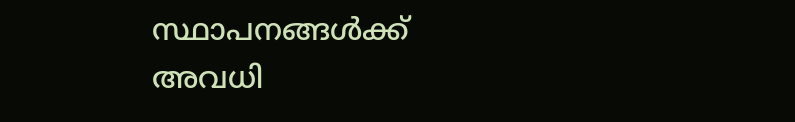സ്ഥാപനങ്ങൾക്ക് അവധി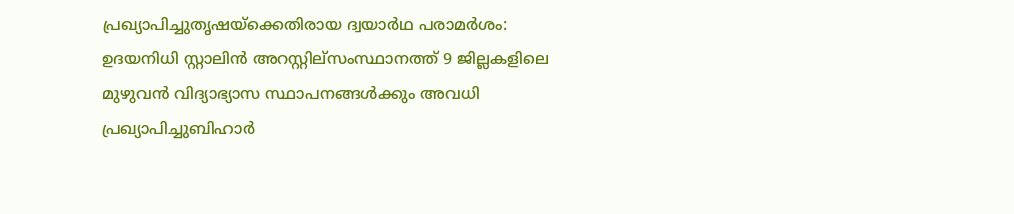പ്രഖ്യാപിച്ചുതൃഷയ്‌ക്കെതിരായ ദ്വയാര്‍ഥ പരാമര്‍ശം: ഉദയനിധി സ്റ്റാലിന്‍ അറസ്റ്റില്സംസ്ഥാനത്ത് 9 ജില്ലകളിലെ മുഴുവൻ വിദ്യാഭ്യാസ സ്ഥാപനങ്ങൾക്കും അവധി പ്രഖ്യാപിച്ചുബിഹാർ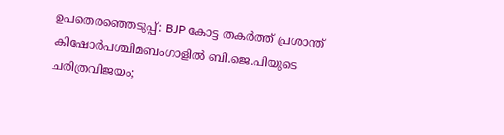ഉപതെരഞ്ഞെടുപ്പ്: BJP കോട്ട തകര്‍ത്ത് പ്രശാന്ത് കിഷോർപശ്ചിമബംഗാളിൽ ബി.ജെ.പിയുടെ ചരിത്രവിജയം;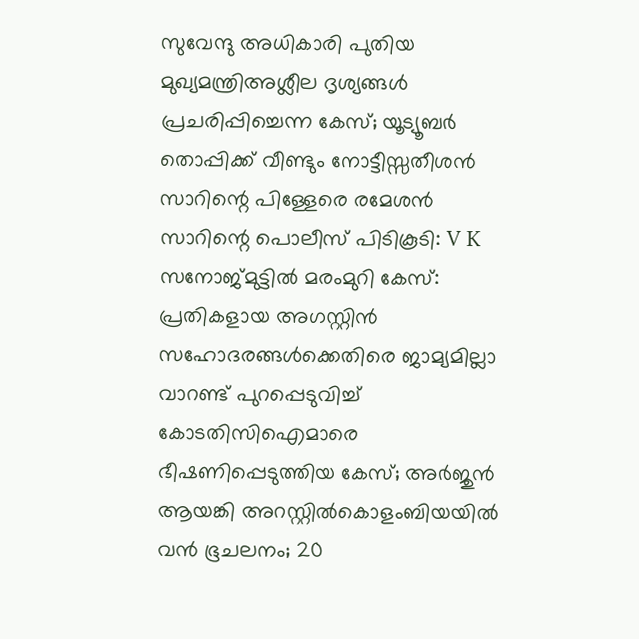സുവേന്ദു അധികാരി പുതിയ മുഖ്യമന്ത്രിഅശ്ലീല ദൃശ്യങ്ങള്‍ പ്രചരിപ്പിച്ചെന്ന കേസ്; യൂട്യൂബര്‍ തൊപ്പിക്ക് വീണ്ടും നോട്ടീസ്സതീശൻ സാറിന്റെ പിള്ളേരെ രമേശൻ സാറിന്റെ പൊലീസ് പിടികൂടി: V K സനോജ്മുട്ടിൽ മരംമുറി കേസ്: പ്രതികളായ അഗസ്റ്റിൻ സഹോദരങ്ങൾക്കെതിരെ ജാമ്യമില്ലാ വാറണ്ട് പുറപ്പെടുവിച്ച് കോടതിസിഐമാരെ ഭീഷണിപ്പെടുത്തിയ കേസ്; അർജുൻ ആയങ്കി അറസ്റ്റിൽകൊളംബിയയിൽ വൻ ഭൂചലനം; 20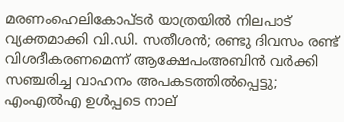മരണംഹെലികോപ്ടർ യാത്രയിൽ നിലപാട് വ്യക്തമാക്കി വി.ഡി. സതീശൻ; രണ്ടു ദിവസം രണ്ട് വിശദീകരണമെന്ന് ആക്ഷേപംഅബിന്‍ വര്‍ക്കി സഞ്ചരിച്ച വാഹനം അപകടത്തില്‍പ്പെട്ടു; എംഎല്‍എ ഉള്‍പ്പടെ നാല്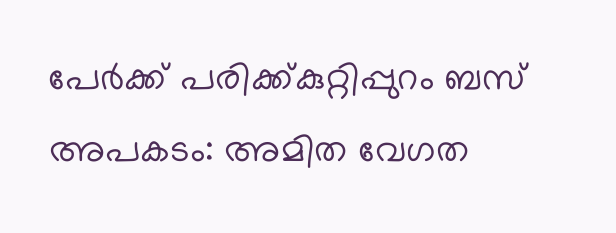പേര്‍ക്ക് പരിക്ക്കുറ്റിപ്പുറം ബസ് അപകടം: അമിത വേഗത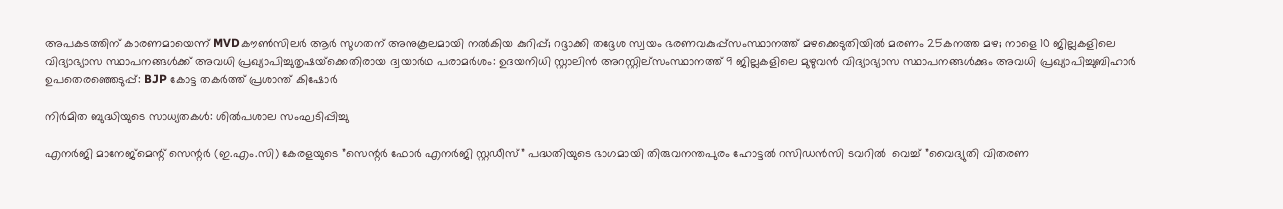അപകടത്തിന് കാരണമായെന്ന് MVDകൗൺസിലർ ആർ സുഗതന് അനുകൂലമായി നല്‍കിയ കുറിപ്പ്; റദ്ദാക്കി തദ്ദേശ സ്വയം ഭരണവകുപ്പ്സംസ്ഥാനത്ത് മഴക്കെടുതിയിൽ മരണം 25കനത്ത മഴ; നാളെ 10 ജില്ലകളിലെ വിദ്യാഭ്യാസ സ്ഥാപനങ്ങൾക്ക് അവധി പ്രഖ്യാപിച്ചുതൃഷയ്‌ക്കെതിരായ ദ്വയാര്‍ഥ പരാമര്‍ശം: ഉദയനിധി സ്റ്റാലിന്‍ അറസ്റ്റില്സംസ്ഥാനത്ത് 9 ജില്ലകളിലെ മുഴുവൻ വിദ്യാഭ്യാസ സ്ഥാപനങ്ങൾക്കും അവധി പ്രഖ്യാപിച്ചുബിഹാർ ഉപതെരഞ്ഞെടുപ്പ്: BJP കോട്ട തകര്‍ത്ത് പ്രശാന്ത് കിഷോർ

നിർമിത ബുദ്ധിയുടെ സാധ്യതകൾ: ശിൽപശാല സംഘടിപ്പിച്ചു

എനർജി മാനേജ്മെന്റ് സെന്റർ (ഇ.എം.സി) കേരളയുടെ ”സെന്റർ ഫോർ എനർജി സ്റ്റഡീസ്” പദ്ധതിയുടെ ഭാഗമായി തിരുവനന്തപുരം ഹോട്ടൽ റസിഡൻസി ടവറിൽ  വെച്ച് ”വൈദ്യുതി വിതരണ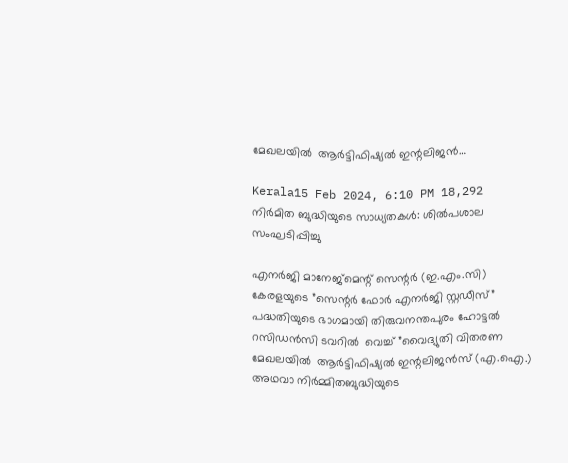മേഖലയിൽ  ആർട്ടിഫിഷ്യൽ ഇന്റലിജൻ…

Kerala15 Feb 2024, 6:10 PM 18,292
നിർമിത ബുദ്ധിയുടെ സാധ്യതകൾ: ശിൽപശാല സംഘടിപ്പിച്ചു

എനർജി മാനേജ്മെന്റ് സെന്റർ (ഇ.എം.സി) കേരളയുടെ ”സെന്റർ ഫോർ എനർജി സ്റ്റഡീസ്” പദ്ധതിയുടെ ഭാഗമായി തിരുവനന്തപുരം ഹോട്ടൽ റസിഡൻസി ടവറിൽ  വെച്ച് ”വൈദ്യുതി വിതരണ മേഖലയിൽ  ആർട്ടിഫിഷ്യൽ ഇന്റലിജൻസ് (എ.ഐ.) അഥവാ നിർമ്മിതബുദ്ധിയുടെ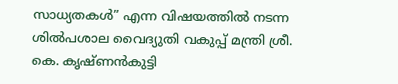സാധ്യതകൾ” എന്ന വിഷയത്തിൽ നടന്ന ശിൽപശാല വൈദ്യുതി വകുപ്പ് മന്ത്രി ശ്രീ. കെ. കൃഷ്ണൻകുട്ടി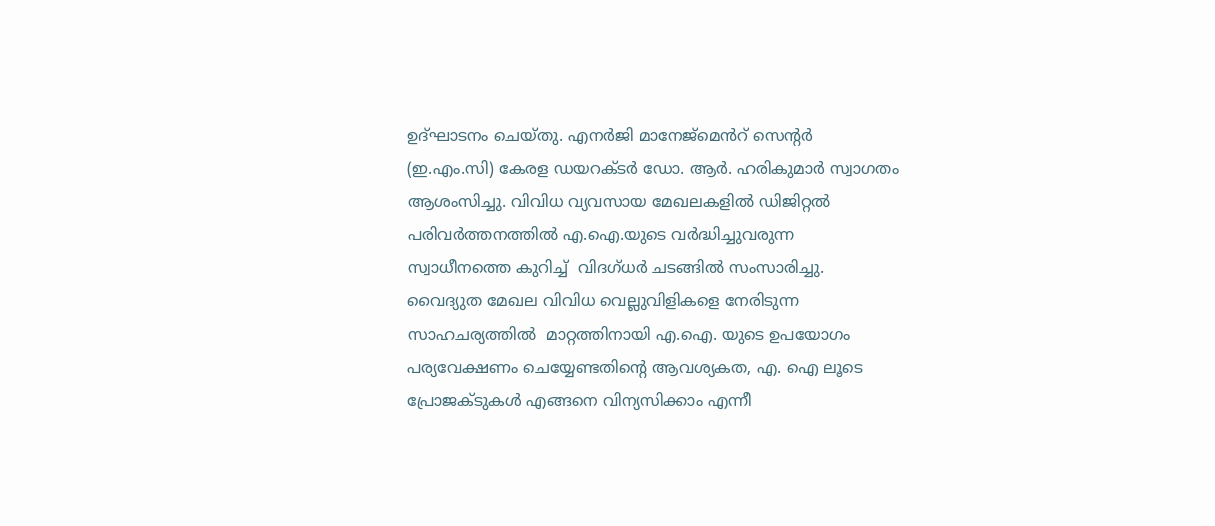ഉദ്ഘാടനം ചെയ്തു. എനർജി മാനേജ്മെൻറ് സെന്റർ (ഇ.എം.സി) കേരള ഡയറക്ടർ ഡോ. ആർ. ഹരികുമാർ സ്വാഗതം ആശംസിച്ചു. വിവിധ വ്യവസായ മേഖലകളിൽ ഡിജിറ്റൽ പരിവർത്തനത്തിൽ എ.ഐ.യുടെ വർദ്ധിച്ചുവരുന്ന സ്വാധീനത്തെ കുറിച്ച്  വിദഗ്ധർ ചടങ്ങിൽ സംസാരിച്ചു. വൈദ്യുത മേഖല വിവിധ വെല്ലുവിളികളെ നേരിടുന്ന സാഹചര്യത്തിൽ  മാറ്റത്തിനായി എ.ഐ. യുടെ ഉപയോഗം പര്യവേക്ഷണം ചെയ്യേണ്ടതിന്റെ ആവശ്യകത, എ. ഐ ലൂടെ പ്രോജക്ടുകൾ എങ്ങനെ വിന്യസിക്കാം എന്നീ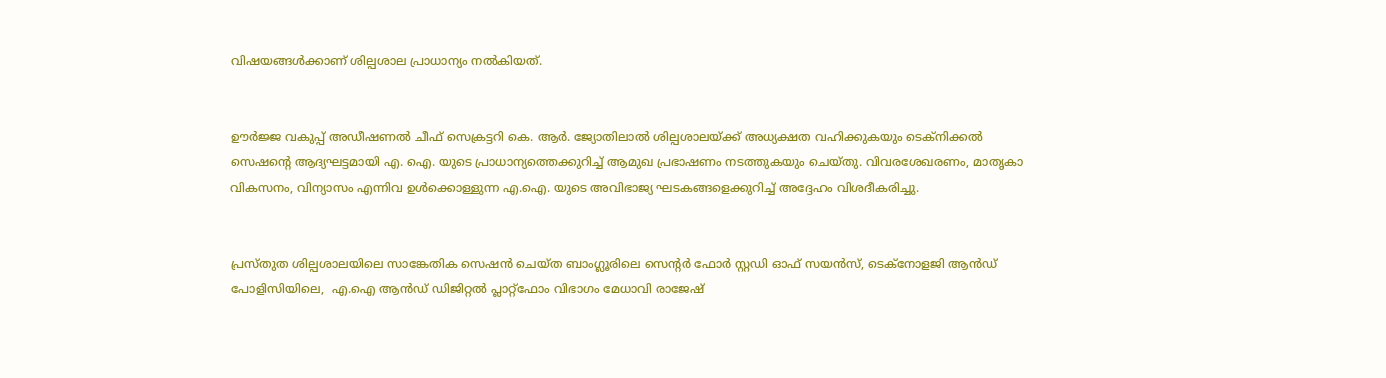വിഷയങ്ങൾക്കാണ് ശില്പശാല പ്രാധാന്യം നൽകിയത്.


ഊർജ്ജ വകുപ്പ് അഡീഷണൽ ചീഫ് സെക്രട്ടറി കെ. ആർ. ജ്യോതിലാൽ ശില്പശാലയ്ക്ക് അധ്യക്ഷത വഹിക്കുകയും ടെക്‌നിക്കൽ സെഷന്റെ ആദ്യഘട്ടമായി എ. ഐ. യുടെ പ്രാധാന്യത്തെക്കുറിച്ച് ആമുഖ പ്രഭാഷണം നടത്തുകയും ചെയ്തു. വിവരശേഖരണം, മാതൃകാ വികസനം, വിന്യാസം എന്നിവ ഉൾക്കൊള്ളുന്ന എ.ഐ. യുടെ അവിഭാജ്യ ഘടകങ്ങളെക്കുറിച്ച് അദ്ദേഹം വിശദീകരിച്ചു.


പ്രസ്തുത ശില്പശാലയിലെ സാങ്കേതിക സെഷൻ ചെയ്ത ബാംഗ്ലൂരിലെ സെന്റർ ഫോർ സ്റ്റഡി ഓഫ് സയൻസ്, ടെക്‌നോളജി ആൻഡ് പോളിസിയിലെ,  എ.ഐ ആൻഡ് ഡിജിറ്റൽ പ്ലാറ്റ്‌ഫോം വിഭാഗം മേധാവി രാജേഷ്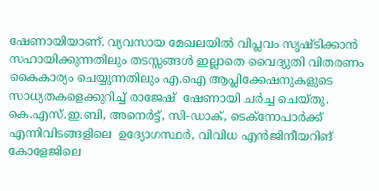ഷേണായിയാണ്. വ്യവസായ മേഖലയിൽ വിപ്ലവം സൃഷ്ടിക്കാൻ സഹായിക്കുന്നതിലും തടസ്സങ്ങൾ ഇല്ലാതെ വൈദ്യുതി വിതരണം കൈകാര്യം ചെയ്യുന്നതിലും എ.ഐ ആപ്ലിക്കേഷനുകളുടെ സാധ്യതകളെക്കുറിച്ച് രാജേഷ്  ഷേണായി ചർച്ച ചെയ്തു. കെ.എസ്.ഇ.ബി, അനെർട്ട്, സി-ഡാക്, ടെക്‌നോപാർക്ക് എന്നിവിടങ്ങളിലെ  ഉദ്യോഗസ്ഥർ, വിവിധ എൻജിനീയറിങ് കോളേജിലെ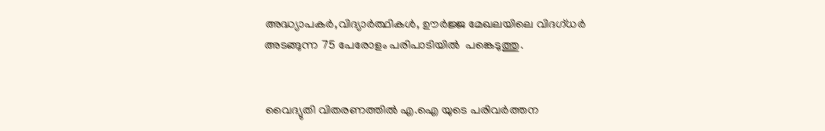അദ്ധ്യാപകർ,വിദ്യാർത്ഥികൾ, ഊർജ്ജ മേഖലയിലെ വിദഗ്ധർ അടങ്ങുന്ന 75 പേരോളം പരിപാടിയിൽ  പങ്കെടുത്തു.


വൈദ്യുതി വിതരണത്തിൽ എ.ഐ യുടെ പരിവർത്തന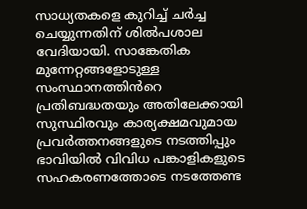സാധ്യതകളെ കുറിച്ച് ചർച്ച ചെയ്യുന്നതിന് ശിൽപശാല വേദിയായി. സാങ്കേതിക മുന്നേറ്റങ്ങളോടുള്ള സംസ്ഥാനത്തിൻറെ പ്രതിബദ്ധതയും അതിലേക്കായി സുസ്ഥിരവും കാര്യക്ഷമവുമായ പ്രവർത്തനങ്ങളുടെ നടത്തിപ്പും ഭാവിയിൽ വിവിധ പങ്കാളികളുടെ സഹകരണത്തോടെ നടത്തേണ്ട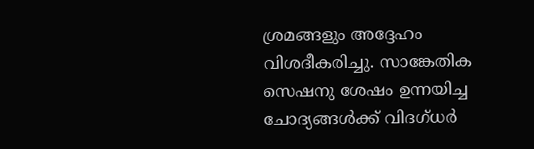ശ്രമങ്ങളും അദ്ദേഹം വിശദീകരിച്ചു. സാങ്കേതിക സെഷനു ശേഷം ഉന്നയിച്ച ചോദ്യങ്ങൾക്ക് വിദഗ്ധർ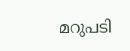മറുപടി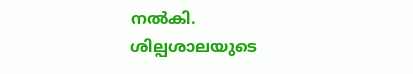നൽകി. ശില്പശാലയുടെ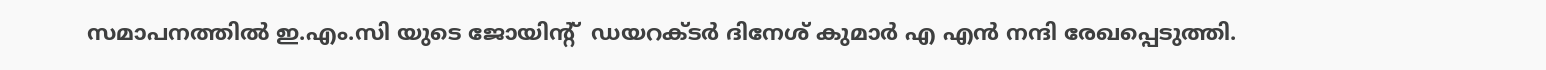സമാപനത്തിൽ ഇ.എം.സി യുടെ ജോയിന്റ്  ഡയറക്ടർ ദിനേശ് കുമാർ എ എൻ നന്ദി രേഖപ്പെടുത്തി.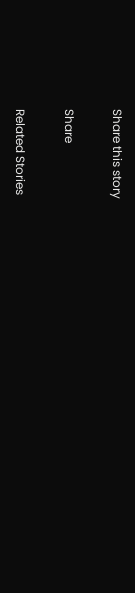Share this story

Share

Related Stories